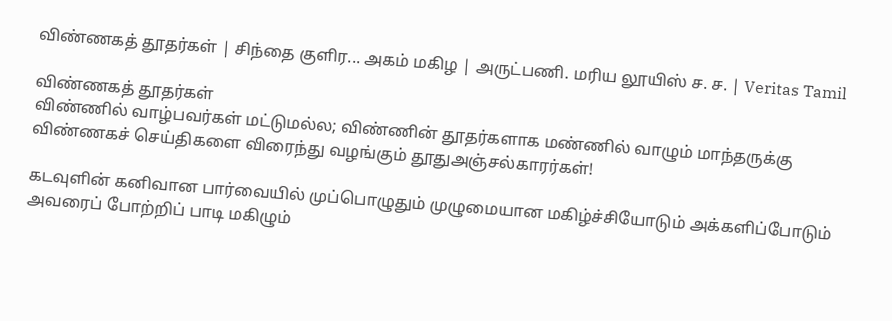விண்ணகத் தூதர்கள் | சிந்தை குளிர... அகம் மகிழ | அருட்பணி. மரிய லூயிஸ் ச. ச. | Veritas Tamil

விண்ணகத் தூதர்கள்
விண்ணில் வாழ்பவர்கள் மட்டுமல்ல; விண்ணின் தூதர்களாக மண்ணில் வாழும் மாந்தருக்கு விண்ணகச் செய்திகளை விரைந்து வழங்கும் தூதுஅஞ்சல்காரர்கள்!

கடவுளின் கனிவான பார்வையில் முப்பொழுதும் முழுமையான மகிழ்ச்சியோடும் அக்களிப்போடும் அவரைப் போற்றிப் பாடி மகிழும்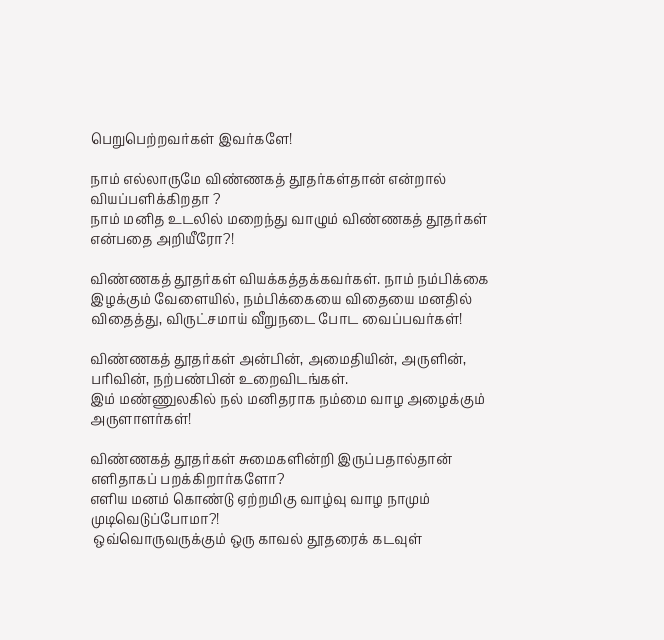பெறுபெற்றவர்கள் இவர்களே!

நாம் எல்லாருமே விண்ணகத் தூதர்கள்தான் என்றால் வியப்பளிக்கிறதா ?
நாம் மனித உடலில் மறைந்து வாழும் விண்ணகத் தூதர்கள் என்பதை அறியீரோ?!

விண்ணகத் தூதர்கள் வியக்கத்தக்கவர்கள். நாம் நம்பிக்கை இழக்கும் வேளையில், நம்பிக்கையை விதையை மனதில் விதைத்து, விருட்சமாய் வீறுநடை போட வைப்பவர்கள்!

விண்ணகத் தூதர்கள் அன்பின், அமைதியின், அருளின், பரிவின், நற்பண்பின் உறைவிடங்கள்.
இம் மண்ணுலகில் நல் மனிதராக நம்மை வாழ அழைக்கும் அருளாளர்கள்!

விண்ணகத் தூதர்கள் சுமைகளின்றி இருப்பதால்தான் எளிதாகப் பறக்கிறார்களோ?
எளிய மனம் கொண்டு ஏற்றமிகு வாழ்வு வாழ நாமும் முடிவெடுப்போமா?!
 ஒவ்வொருவருக்கும் ஒரு காவல் தூதரைக் கடவுள்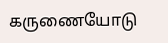கருணையோடு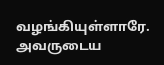வழங்கியுள்ளாரே. அவருடைய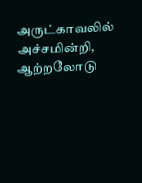அருட்காவலில் அச்சமின்றி, ஆற்றலோடு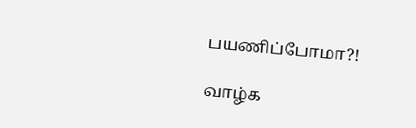பயணிப்போமா?!

வாழ்க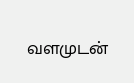வளமுடன்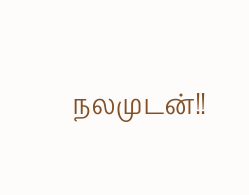நலமுடன்!!